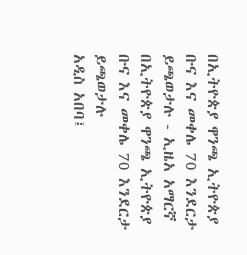በኢትዮጵያ ዋንጫ ኢትዮጵያ ቡና እና መቀሌ 70 እንደርታ ይጫወታሉ - ኢዜአ አማርኛ
በኢትዮጵያ ዋንጫ ኢትዮጵያ ቡና እና መቀሌ 70 እንደርታ ይጫወታሉ
አዲስ አበባ፤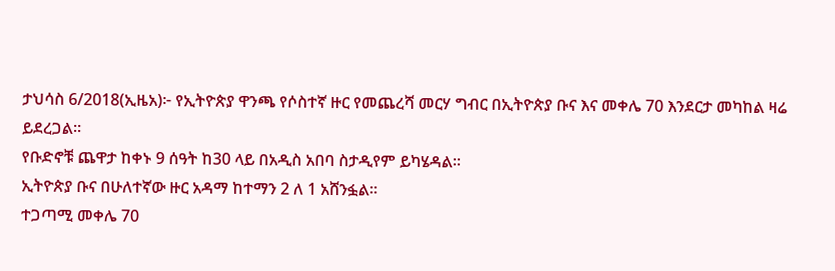ታህሳስ 6/2018(ኢዜአ)፦ የኢትዮጵያ ዋንጫ የሶስተኛ ዙር የመጨረሻ መርሃ ግብር በኢትዮጵያ ቡና እና መቀሌ 70 እንደርታ መካከል ዛሬ ይደረጋል።
የቡድኖቹ ጨዋታ ከቀኑ 9 ሰዓት ከ30 ላይ በአዲስ አበባ ስታዲየም ይካሄዳል።
ኢትዮጵያ ቡና በሁለተኛው ዙር አዳማ ከተማን 2 ለ 1 አሸንፏል።
ተጋጣሚ መቀሌ 70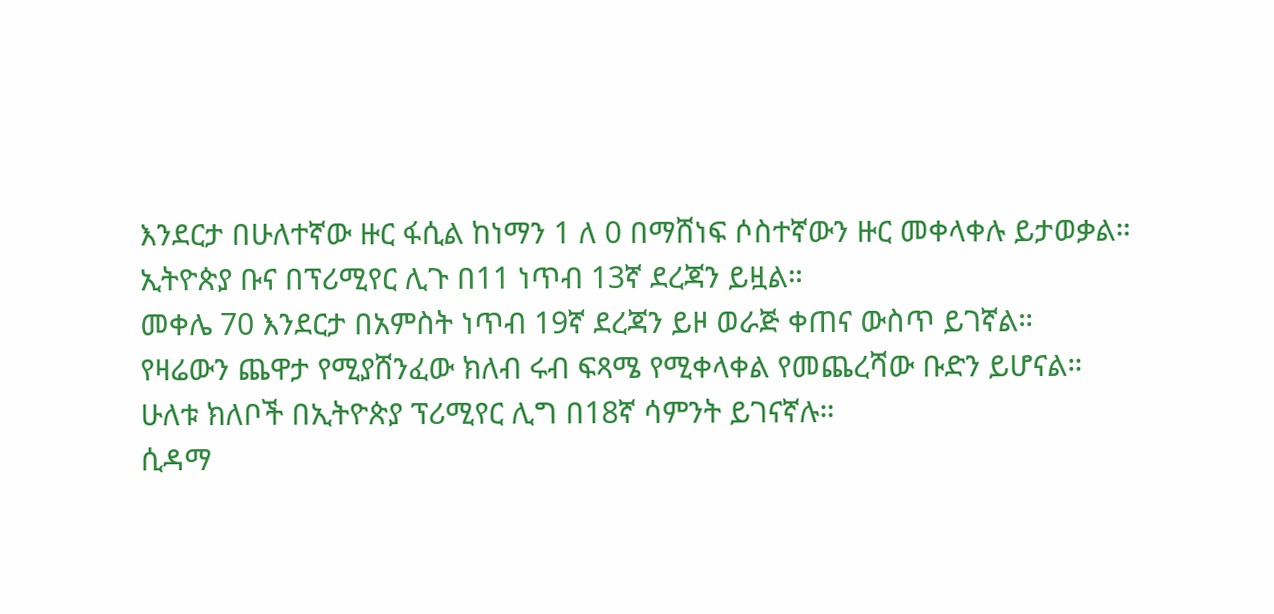እንደርታ በሁለተኛው ዙር ፋሲል ከነማን 1 ለ 0 በማሸነፍ ሶስተኛውን ዙር መቀላቀሉ ይታወቃል።
ኢትዮጵያ ቡና በፕሪሚየር ሊጉ በ11 ነጥብ 13ኛ ደረጃን ይዟል።
መቀሌ 70 እንደርታ በአምስት ነጥብ 19ኛ ደረጃን ይዞ ወራጅ ቀጠና ውስጥ ይገኛል።
የዛሬውን ጨዋታ የሚያሸንፈው ክለብ ሩብ ፍጻሜ የሚቀላቀል የመጨረሻው ቡድን ይሆናል።
ሁለቱ ክለቦች በኢትዮጵያ ፕሪሚየር ሊግ በ18ኛ ሳምንት ይገናኛሉ።
ሲዳማ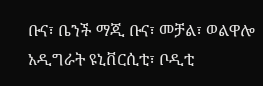ቡና፣ ቤንች ማጂ ቡና፣ መቻል፣ ወልዋሎ አዲግራት ዩኒቨርሲቲ፣ ቦዲቲ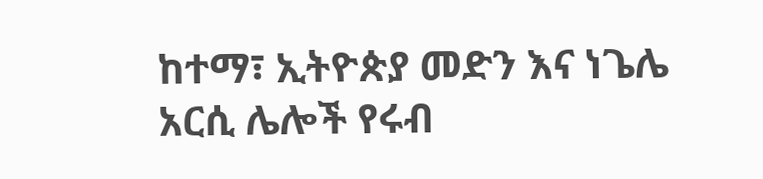ከተማ፣ ኢትዮጵያ መድን እና ነጌሌ አርሲ ሌሎች የሩብ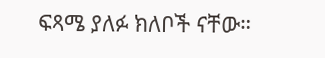ፍጻሜ ያለፉ ክለቦች ናቸው።